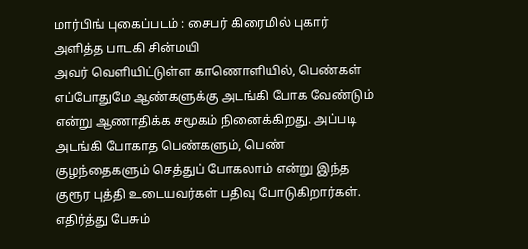மார்பிங் புகைப்படம் : சைபர் கிரைமில் புகார் அளித்த பாடகி சின்மயி
அவர் வெளியிட்டுள்ள காணொளியில், பெண்கள் எப்போதுமே ஆண்களுக்கு அடங்கி போக வேண்டும் என்று ஆணாதிக்க சமூகம் நினைக்கிறது. அப்படி அடங்கி போகாத பெண்களும், பெண் குழந்தைகளும் செத்துப் போகலாம் என்று இந்த குரூர புத்தி உடையவர்கள் பதிவு போடுகிறார்கள். எதிர்த்து பேசும்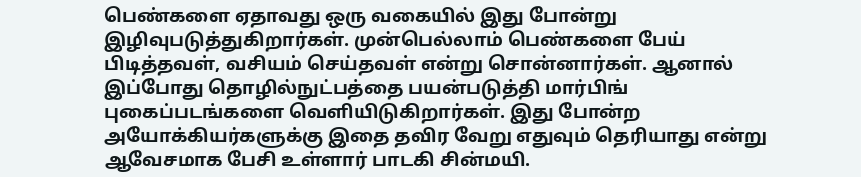பெண்களை ஏதாவது ஒரு வகையில் இது போன்று இழிவுபடுத்துகிறார்கள். முன்பெல்லாம் பெண்களை பேய் பிடித்தவள், வசியம் செய்தவள் என்று சொன்னார்கள். ஆனால் இப்போது தொழில்நுட்பத்தை பயன்படுத்தி மார்பிங் புகைப்படங்களை வெளியிடுகிறார்கள். இது போன்ற அயோக்கியர்களுக்கு இதை தவிர வேறு எதுவும் தெரியாது என்று ஆவேசமாக பேசி உள்ளார் பாடகி சின்மயி.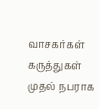வாசகர்கள் கருத்துகள்
முதல் நபராக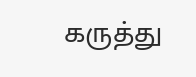கருத்து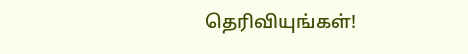தெரிவியுங்கள்!